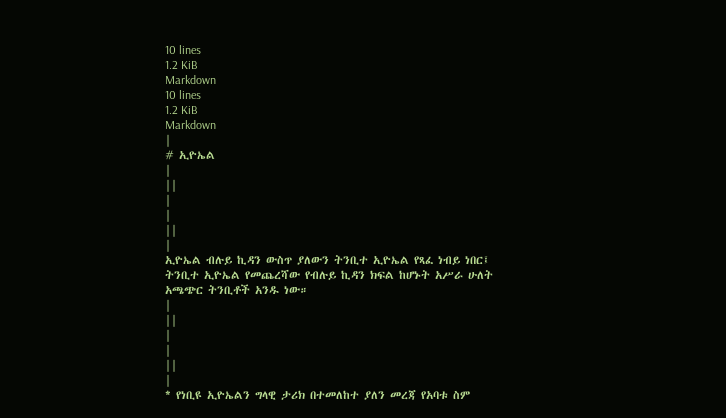10 lines
1.2 KiB
Markdown
10 lines
1.2 KiB
Markdown
|
# ኢዮኤል
|
||
|
|
||
|
ኢዮኤል ብሉይ ኪዳን ውስጥ ያለውን ትንቢተ ኢዮኤል የጻፈ ነብይ ነበር፤ ትንቢተ ኢዮኤል የመጨረሻው የብሉይ ኪዳን ክፍል ከሆኑት አሥራ ሁለት አጫጭር ትንቢቶች አንዱ ነው።
|
||
|
|
||
|
* የነቢዩ ኢዮኤልን ግላዊ ታሪክ በተመለከተ ያለን መረጃ የአባቱ ስም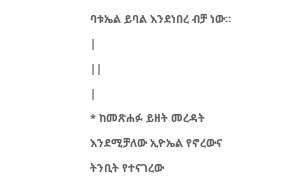ባቱኤል ይባል እንደነበረ ብቻ ነው።
|
||
|
* ከመጽሐፉ ይዘት መረዳት እንደሚቻለው ኢዮኤል የኖረውና ትንቢት የተናገረው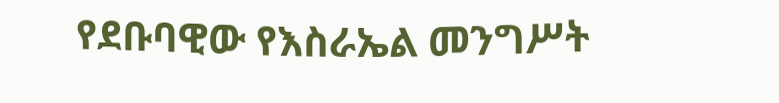የደቡባዊው የእስራኤል መንግሥት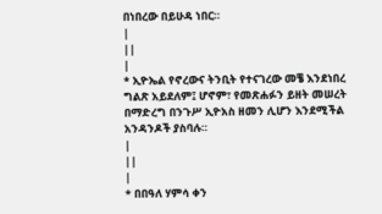በነበረው በይሁዳ ነበር።
|
||
|
* ኢዮኤል የኖረውና ትንቢት የተናገረው መቼ እንደነበረ ግልጽ አይደለም፤ ሆኖም፣ የመጽሐፉን ይዘት መሠረት በማድረግ በንጉሥ ኢዮአስ ዘመን ሊሆን እንደሚችል አንዳንዶች ያስባሉ።
|
||
|
* በበዓለ ሃምሳ ቀን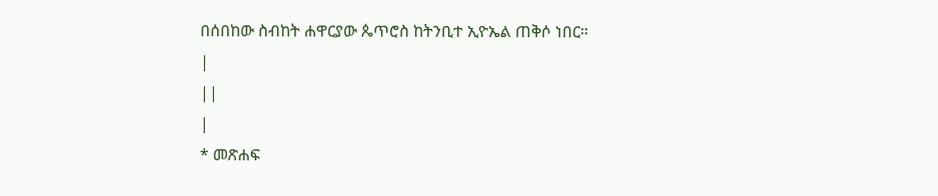በሰበከው ስብከት ሐዋርያው ጴጥሮስ ከትንቢተ ኢዮኤል ጠቅሶ ነበር።
|
||
|
* መጽሐፍ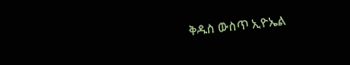ቅዱስ ውስጥ ኢዮኤል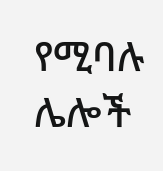የሚባሉ ሌሎች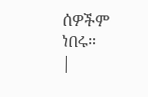ሰዎችም ነበሩ።
|